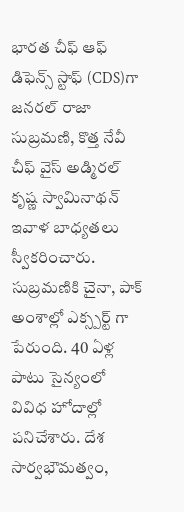భారత చీఫ్ ఆఫ్ డిఫెన్స్ స్టాఫ్ (CDS)గా జనరల్ రాజా సుబ్రమణి, కొత్త నేవీ చీఫ్ వైస్ అడ్మిరల్ కృష్ణ స్వామినాథన్ ఇవాళ బాధ్యతలు స్వీకరించారు. సుబ్రమణికి చైనా, పాక్ అంశాల్లో ఎక్స్పర్ట్ గా పేరుంది. 40 ఏళ్ల పాటు సైన్యంలో వివిధ హోదాల్లో పనిచేశారు. దేశ సార్వభౌమత్వం,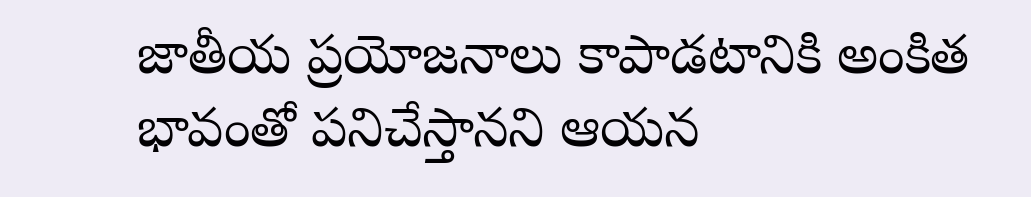జాతీయ ప్రయోజనాలు కాపాడటానికి అంకిత భావంతో పనిచేస్తానని ఆయన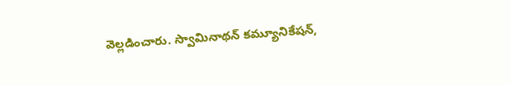వెల్లడించారు. స్వామినాథన్ కమ్యూనికేషన్,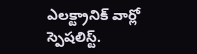ఎలక్ట్రానిక్ వార్లో స్పెషలిస్ట్.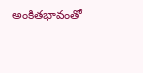అంకితభావంతో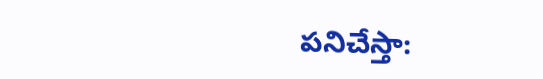పనిచేస్తా: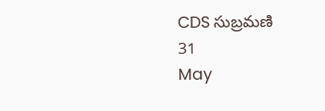CDS సుబ్రమణి
31
May